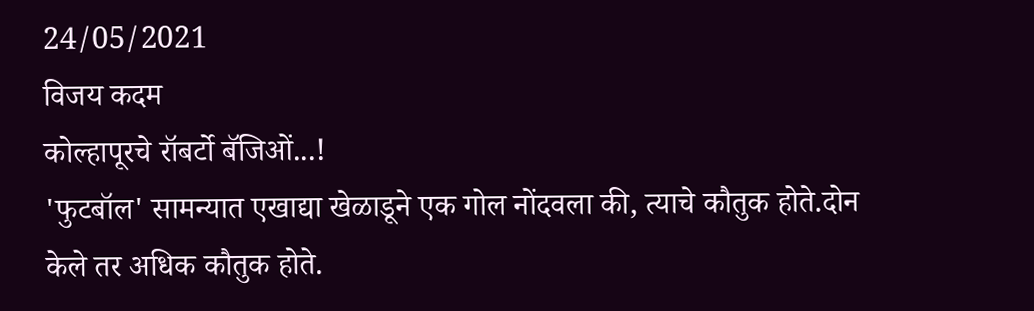24/05/2021
विजय कदम
कोल्हापूरचे रॉबर्टो बॅजिओं...!
'फुटबॉल' सामन्यात एखाद्या खेळाडूने एक गोल नोंदवला की, त्याचे कौतुक होते.दोन केले तर अधिक कौतुक होते.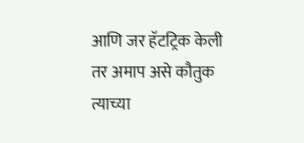आणि जर हॅटट्रिक केली तर अमाप असे कौतुक त्याच्या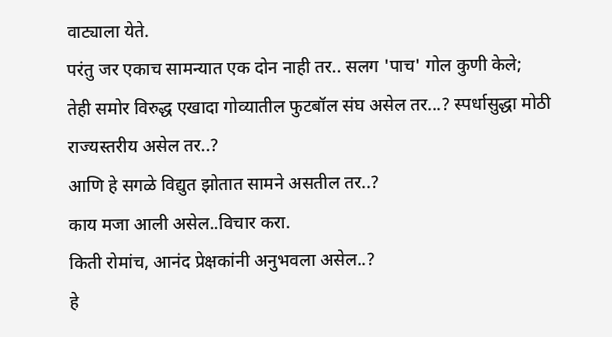वाट्याला येते.
परंतु जर एकाच सामन्यात एक दोन नाही तर.. सलग 'पाच' गोल कुणी केले;
तेही समोर विरुद्ध एखादा गोव्यातील फुटबॉल संघ असेल तर...? स्पर्धासुद्धा मोठी राज्यस्तरीय असेल तर..?
आणि हे सगळे विद्युत झोतात सामने असतील तर..?
काय मजा आली असेल..विचार करा.
किती रोमांच, आनंद प्रेक्षकांनी अनुभवला असेल..?
हे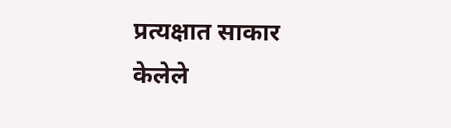प्रत्यक्षात साकार केलेले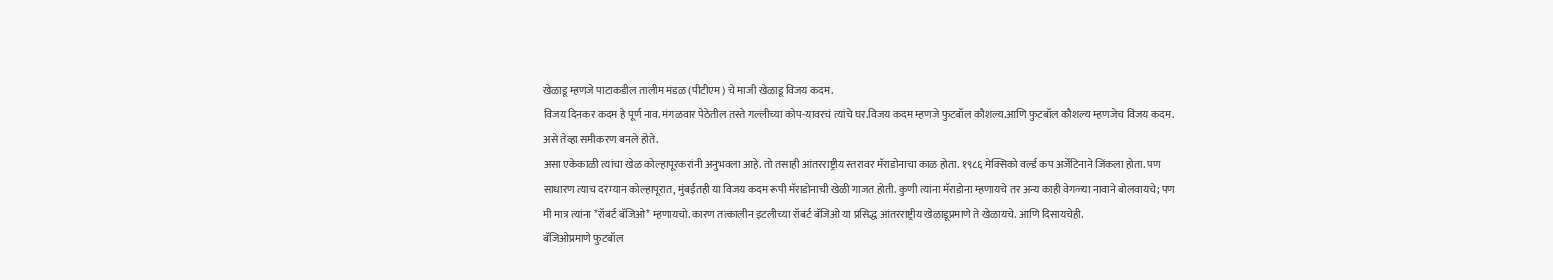खेळाडू म्हणजे पाटाकडील तालीम मंडळ (पीटीएम) चे माजी खेळाडू विजय कदम.
विजय दिनकर कदम हे पूर्ण नाव. मंगळवार पेठेतील तस्ते गल्लीच्या कोप-यावरचं त्यांचे घर.विजय कदम म्हणजे फुटबॉल कौशल्य.आणि फुटबॉल कौशल्य म्हणजेच विजय कदम. असे तेव्हा समीकरण बनले होते.
असा एकेकाळी त्यांचा खेळ कोल्हापूरकरांनी अनुभवला आहे. तो तसाही आंतरराष्ट्रीय स्तरावर मॅराडोनाचा काळ होता. १९८६ मेक्सिको वर्ल्ड कप अर्जेंटिनाने जिंकला होता. पण साधारण त्याच दरम्यान कोल्हापूरात, मुंबईतही या विजय कदम रूपी मॅराडोनाची खेळी गाजत होती. कुणी त्यांना मॅराडोना म्हणायचे तर अन्य काही वेगळ्या नावाने बोलवायचे; पण मी मात्र त्यांना *रॉबर्ट बॅजिओ* म्हणायचो. कारण तत्कालीन इटलीच्या रॉबर्ट बॅजिओ या प्रसिद्ध आंतरराष्ट्रीय खेळाडूप्रमाणे ते खेळायचे. आणि दिसायचेही.
बॅजिओप्रमाणे फुटबॉल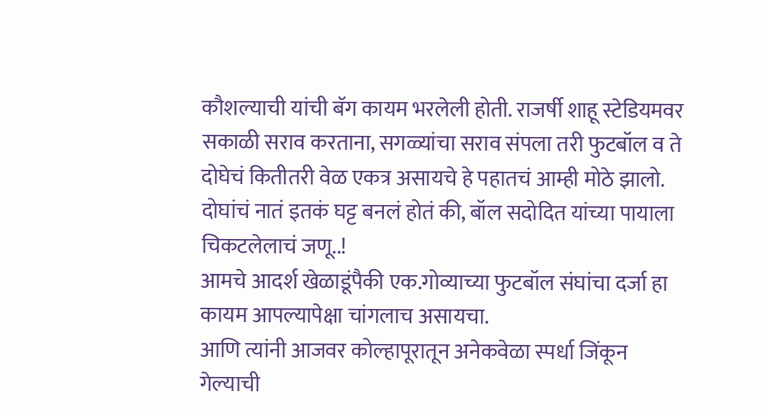कौशल्याची यांची बॅग कायम भरलेली होती. राजर्षी शाहू स्टेडियमवर सकाळी सराव करताना, सगळ्यांचा सराव संपला तरी फुटबॉल व ते दोघेचं कितीतरी वेळ एकत्र असायचे हे पहातचं आम्ही मोठे झालो. दोघांचं नातं इतकं घट्ट बनलं होतं की, बॉल सदोदित यांच्या पायाला चिकटलेलाचं जणू..!
आमचे आदर्श खेळाडूंपैकी एक.गोव्याच्या फुटबॉल संघांचा दर्जा हा कायम आपल्यापेक्षा चांगलाच असायचा.
आणि त्यांनी आजवर कोल्हापूरातून अनेकवेळा स्पर्धा जिंकून गेल्याची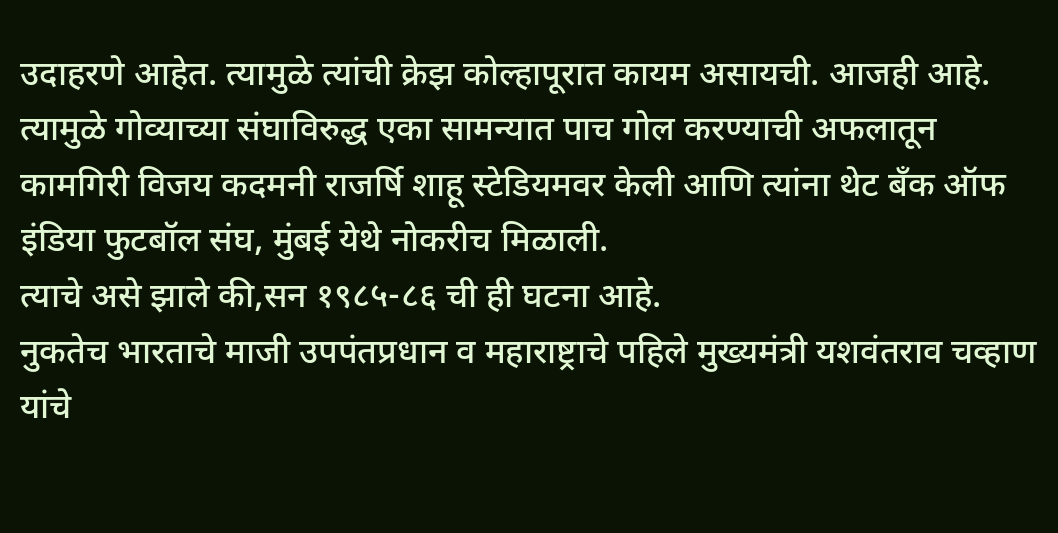उदाहरणे आहेत. त्यामुळे त्यांची क्रेझ कोल्हापूरात कायम असायची. आजही आहे.
त्यामुळे गोव्याच्या संघाविरुद्ध एका सामन्यात पाच गोल करण्याची अफलातून कामगिरी विजय कदमनी राजर्षि शाहू स्टेडियमवर केली आणि त्यांना थेट बॅंक ऑफ इंडिया फुटबॉल संघ, मुंबई येथे नोकरीच मिळाली.
त्याचे असे झाले की,सन १९८५-८६ ची ही घटना आहे.
नुकतेच भारताचे माजी उपपंतप्रधान व महाराष्ट्राचे पहिले मुख्यमंत्री यशवंतराव चव्हाण यांचे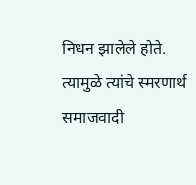निधन झालेले होते. त्यामुळे त्यांचे स्मरणार्थ समाजवादी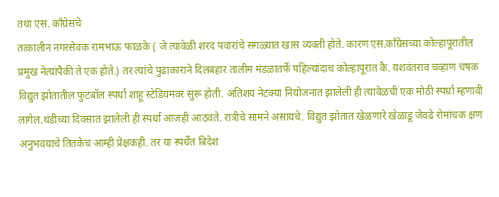तथा एस. कॉंग्रेसचे
तत्कालीन नगरसेवक रामभाऊ फाळके ( जे त्यावेळी शरद पवारांचे सगळ्यात खास व्यक्ती होते. कारण एस.कॉंग्रेसच्या कोल्हापूरातील प्रमुख नेत्यांपैकी ते एक होते.) तर त्यांचे पुढाकाराने दिलबहार तालीम मंडळातर्फे पहिल्यांदाच कोल्हापूरात कै. यशवंतराव चव्हाण चषक विद्युत झोतातील फुटबॉल स्पर्धा शाहू स्टेडियमवर सुरू होती. अतिशय नेटक्या नियोजनात झालेली ही त्यावेळची एक मोठी स्पर्धा म्हणावी लागेल.थंडीच्या दिवसात झालेली ही स्पर्धा आजही आठवते. रात्रीचे सामने असायचे. विद्युत झोतात खेळणारे खेळाडू जेवढे रोमांचक क्षण अनुभवयाचे तितकेच आम्ही प्रेक्षकही. तर या स्पर्धेत बिदेश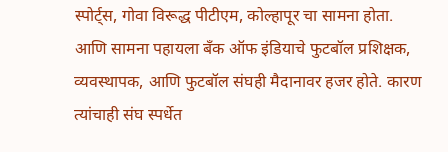स्पोर्ट्स, गोवा विरूद्ध पीटीएम, कोल्हापूर चा सामना होता. आणि सामना पहायला बॅंक ऑफ इंडियाचे फुटबॉल प्रशिक्षक, व्यवस्थापक, आणि फुटबॉल संघही मैदानावर हजर होते. कारण त्यांचाही संघ स्पर्धेत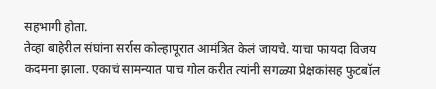सहभागी होता.
तेव्हा बाहेरील संघांना सर्रास कोल्हापूरात आमंत्रित केलं जायचे. याचा फायदा विजय कदमना झाला. एकाचं सामन्यात पाच गोल करीत त्यांनी सगळ्या प्रेक्षकांसह फुटबॉल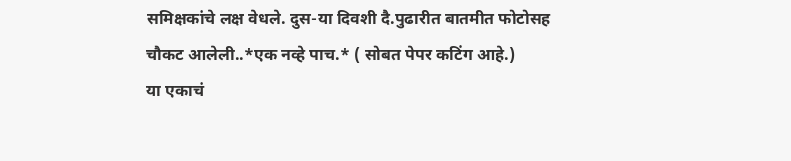समिक्षकांचे लक्ष वेधले. दुस-या दिवशी दै.पुढारीत बातमीत फोटोसह चौकट आलेली..*एक नव्हे पाच.* ( सोबत पेपर कटिंग आहे.)
या एकाचं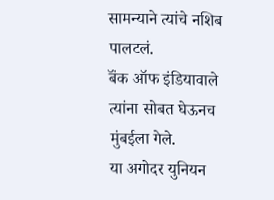सामन्याने त्यांचे नशिब पालटलं.
बॅंक ऑफ इंडियावाले त्यांना सोबत घेऊनच मुंबईला गेले.
या अगोदर युनियन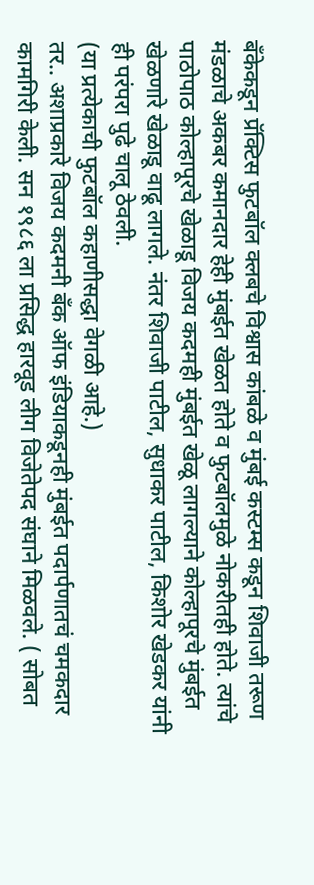बॅंकेकडून प्रॅक्टिस फुटबॉल क्लबचे विश्वास कांबळे व मुंबई कस्टम्स कडून शिवाजी तरूण मंडळाचे अकबर कमानदार हेही मुंबईत खेळत होते व फुटबॉलमुळे नोकरीतही होते. त्यांचे पाठोपाठ कोल्हापूरचे खेळाडू विजय कदमही मुंबईत खेळू लागल्याने कोल्हापूरचे मुंबईत खेळणारे खेळाडू वाढू लागले. नंतर शिवाजी पाटील, सुधाकर पाटील, किशोर खेडकर यांनी ही परंपरा पुढे चालू ठेवली.
(या प्रत्येकाची फुटबॉल कहाणीसद्धा वेगळी आहे.)
तर.. अशाप्रकारे विजय कदमनी बॅंक ऑफ इंडियाकडूनही मुंबईत पदार्पणातचं चमकदार कामगिरी केली. सन १९८६ ला प्रसिद्ध हारवूड लीग विजेतेपद संघाने मिळवले. ( सोबत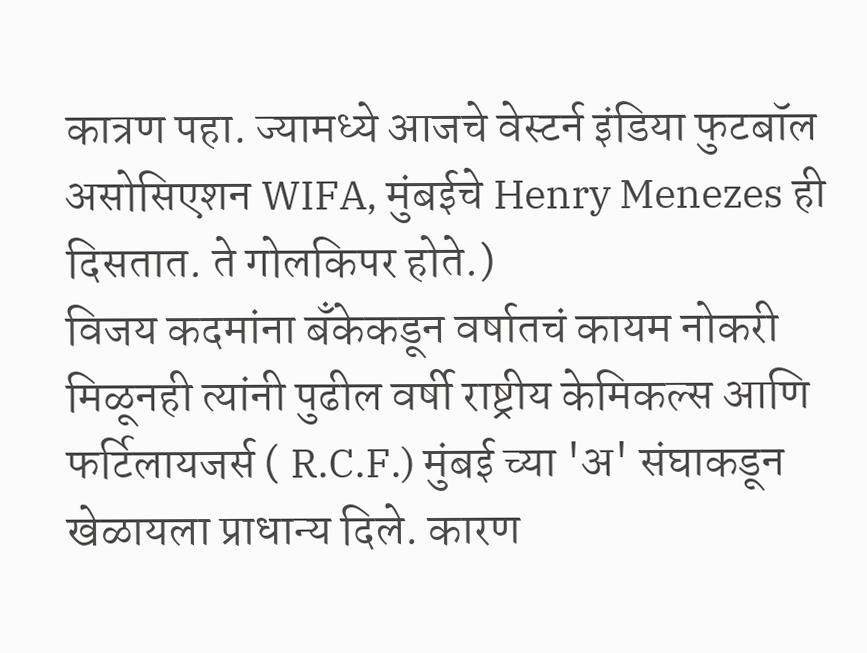कात्रण पहा. ज्यामध्ये आजचे वेस्टर्न इंडिया फुटबॉल असोसिएशन WIFA, मुंबईचे Henry Menezes ही दिसतात. ते गोलकिपर होते.)
विजय कदमांना बॅंकेकडून वर्षातचं कायम नोकरी मिळूनही त्यांनी पुढील वर्षी राष्ट्रीय केमिकल्स आणि फर्टिलायजर्स ( R.C.F.) मुंबई च्या 'अ' संघाकडून खेळायला प्राधान्य दिले. कारण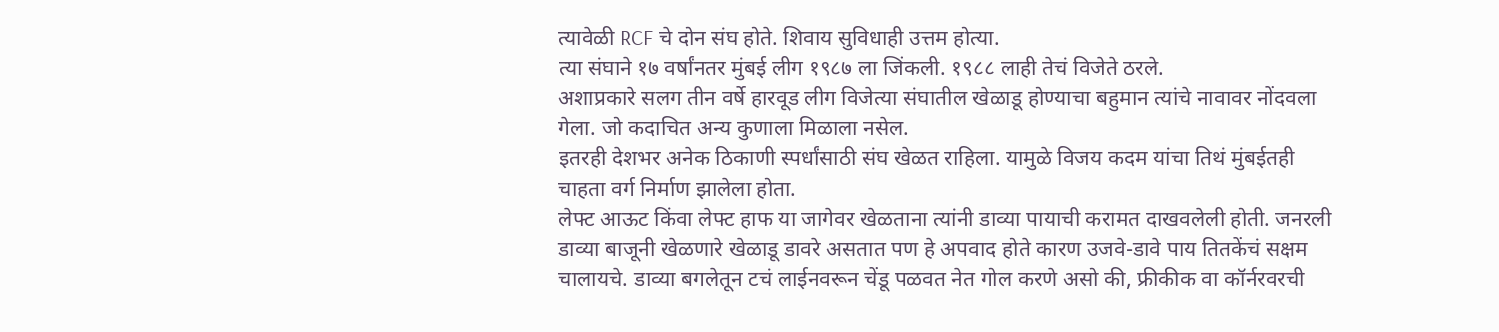त्यावेळी RCF चे दोन संघ होते. शिवाय सुविधाही उत्तम होत्या.
त्या संघाने १७ वर्षांनतर मुंबई लीग १९८७ ला जिंकली. १९८८ लाही तेचं विजेते ठरले.
अशाप्रकारे सलग तीन वर्षे हारवूड लीग विजेत्या संघातील खेळाडू होण्याचा बहुमान त्यांचे नावावर नोंदवला गेला. जो कदाचित अन्य कुणाला मिळाला नसेल.
इतरही देशभर अनेक ठिकाणी स्पर्धांसाठी संघ खेळत राहिला. यामुळे विजय कदम यांचा तिथं मुंबईतही चाहता वर्ग निर्माण झालेला होता.
लेफ्ट आऊट किंवा लेफ्ट हाफ या जागेवर खेळताना त्यांनी डाव्या पायाची करामत दाखवलेली होती. जनरली डाव्या बाजूनी खेळणारे खेळाडू डावरे असतात पण हे अपवाद होते कारण उजवे-डावे पाय तितकेंचं सक्षम चालायचे. डाव्या बगलेतून टचं लाईनवरून चेंडू पळवत नेत गोल करणे असो की, फ्रीकीक वा कॉर्नरवरची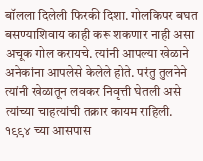बॉलला दिलेली फिरकी दिशा. गोलकिपर बघत बसण्याशिवाय काही करू शकणार नाही असा अचूक गोल करायचे. त्यांनी आपल्या खेळाने अनेकांना आपलेसे केलेले होते. परंतु तुलनेने त्यांनी खेळातून लवकर निवृत्ती घेतली असे त्यांच्या चाहत्यांची तक्रार कायम राहिली. १९९४ च्या आसपास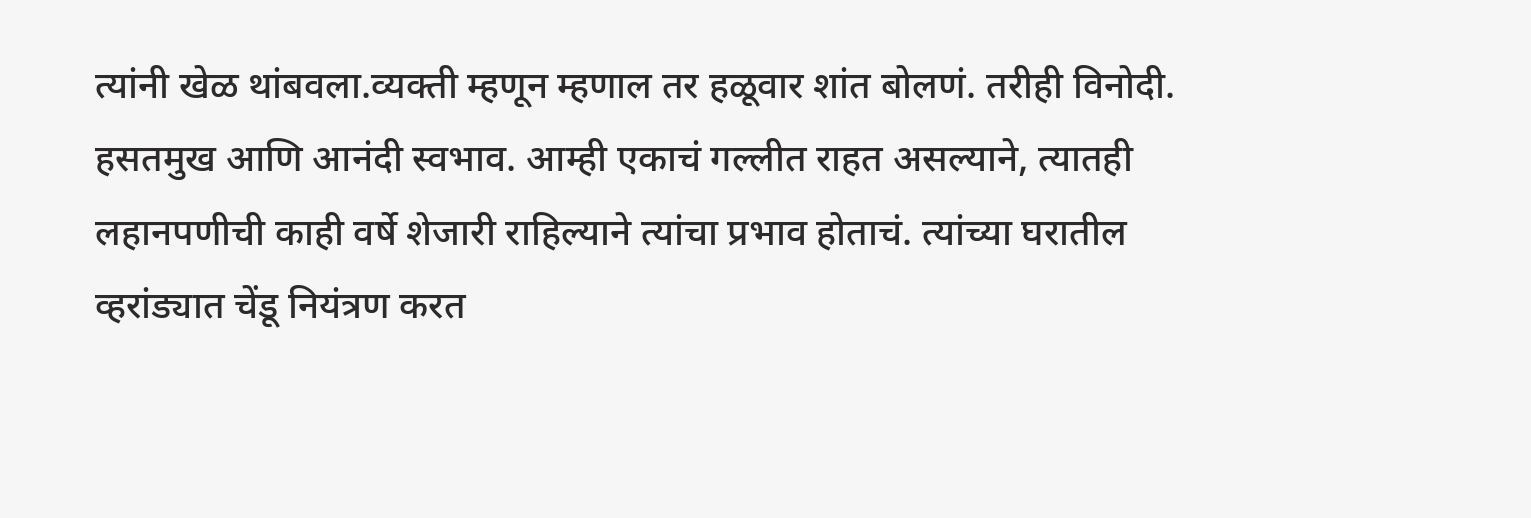त्यांनी खेळ थांबवला.व्यक्ती म्हणून म्हणाल तर हळूवार शांत बोलणं. तरीही विनोदी. हसतमुख आणि आनंदी स्वभाव. आम्ही एकाचं गल्लीत राहत असल्याने, त्यातही लहानपणीची काही वर्षे शेजारी राहिल्याने त्यांचा प्रभाव होताचं. त्यांच्या घरातील व्हरांड्यात चेंडू नियंत्रण करत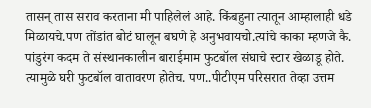तासन् तास सराव करताना मी पाहिलेलं आहे. किंबहुना त्यातून आम्हालाही धडे मिळायचे.पण तोंडांत बोटं घालून बघणे हे अनुभवायचो.त्यांचे काका म्हणजे कै. पांडुरंग कदम ते संस्थानकालीन बाराईमाम फुटबॉल संघाचे स्टार खेळाडू होते. त्यामुळे घरी फुटबॉल वातावरण होतेच. पण..पीटीएम परिसरात तेव्हा उत्तम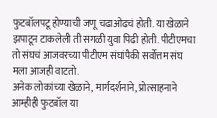फुटबॉलपटू होण्याची जणू चढाओढचं होती. या खेळाने झपाटून टाकलेली ती सगळी युवा पिढी होती. पीटीएमचा तो संघचं आजवरच्या पीटीएम संघांपैकी सर्वोत्तम संघ मला आजही वाटतो.
अनेक लोकांच्या खेळाने, मार्गदर्शनाने, प्रोत्साहनाने आम्हीही फुटबॉल या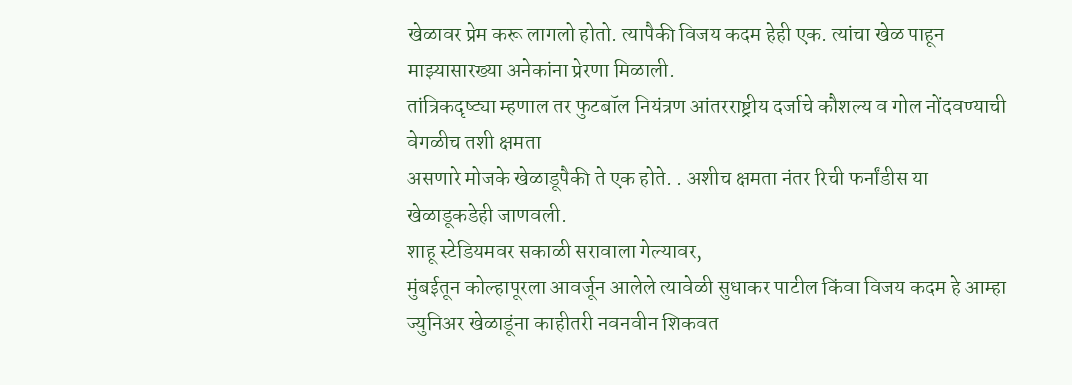खेळावर प्रेम करू लागलो होतो. त्यापैकी विजय कदम हेही एक. त्यांचा खेळ पाहून माझ्यासारख्या अनेकांना प्रेरणा मिळाली.
तांत्रिकदृष्ट्या म्हणाल तर फुटबॉल नियंत्रण आंतरराष्ट्रीय दर्जाचे कौशल्य व गोल नोंदवण्याची वेगळीच तशी क्षमता
असणारे मोजके खेळाडूपैकी ते एक होते. . अशीच क्षमता नंतर रिची फर्नांडीस या खेळाडूकडेही जाणवली.
शाहू स्टेडियमवर सकाळी सरावाला गेल्यावर,
मुंबईतून कोल्हापूरला आवर्जून आलेले त्यावेळी सुधाकर पाटील किंवा विजय कदम हे आम्हा ज्युनिअर खेळाडूंना काहीतरी नवनवीन शिकवत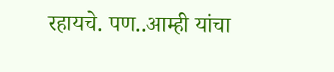रहायचे. पण..आम्ही यांचा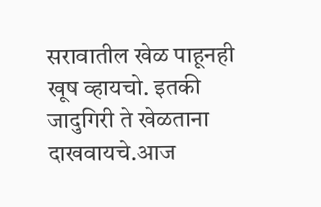सरावातील खेळ पाहूनही खूष व्हायचो. इतकी जादुगिरी ते खेळताना दाखवायचे.आज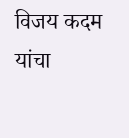विजय कदम यांचा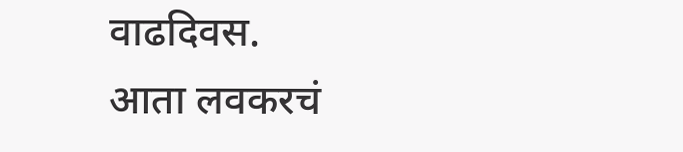वाढदिवस.
आता लवकरचं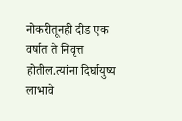नोकरीतूनही दीड एक वर्षात ते निवृत्त होतील.त्यांना दिर्घायुष्य लाभावे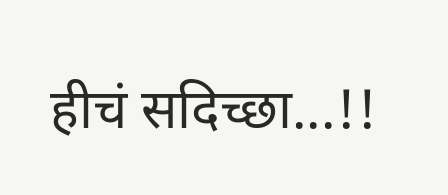हीचं सदिच्छा...!!